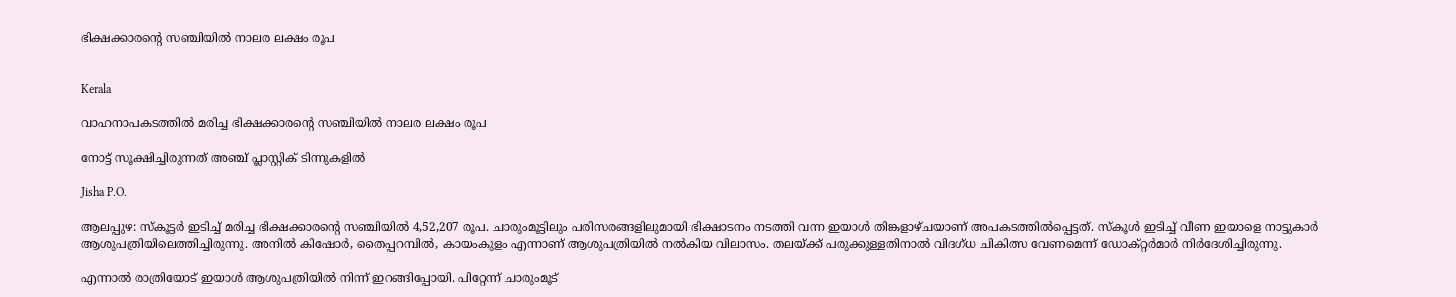ഭിക്ഷക്കാരന്‍റെ സഞ്ചിയിൽ നാലര ലക്ഷം രൂപ


Kerala

വാഹനാപകടത്തിൽ മരിച്ച ഭിക്ഷക്കാരന്‍റെ സഞ്ചിയിൽ നാലര ലക്ഷം രൂപ

നോട്ട് സൂക്ഷിച്ചിരുന്നത് അഞ്ച് പ്ലാസ്റ്റിക് ടിന്നുകളിൽ

Jisha P.O.

ആലപ്പുഴ: സ്കൂട്ടർ ഇടിച്ച് മരിച്ച ഭിക്ഷക്കാരന്‍റെ സഞ്ചിയിൽ 4,52,207 രൂപ. ചാരുംമൂട്ടിലും പരിസരങ്ങളിലുമായി ഭിക്ഷാടനം നടത്തി വന്ന ഇയാൾ തിങ്കളാഴ്ചയാണ് അപകടത്തിൽപ്പെട്ടത്. സ്കൂൾ ഇടിച്ച് വീണ ഇയാളെ നാട്ടുകാർ ആശുപത്രിയിലെത്തിച്ചിരുന്നു. അനിൽ കിഷോർ, തൈപ്പറമ്പിൽ, കായംകുളം എന്നാണ് ആശുപത്രിയിൽ നൽകിയ വിലാസം. തലയ്ക്ക് പരുക്കുള്ളതിനാൽ വിദഗ്ധ ചികിത്സ വേണമെന്ന് ഡോക്‌റ്റർമാർ നിർദേശിച്ചിരുന്നു.

എന്നാൽ രാത്രിയോട് ഇയാൾ ആശുപത്രിയിൽ നിന്ന് ഇറങ്ങിപ്പോയി. പിറ്റേന്ന് ചാരുംമൂട്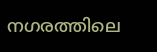നഗരത്തിലെ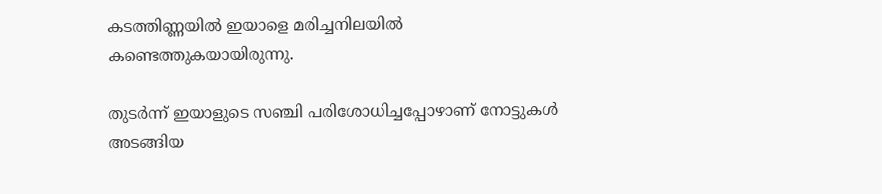കടത്തിണ്ണയിൽ ഇയാളെ മരിച്ചനിലയിൽ കണ്ടെത്തുകയായിരുന്നു.

തുടർന്ന് ഇയാളുടെ സഞ്ചി പരിശോധിച്ചപ്പോഴാണ് നോട്ടുകൾ അടങ്ങിയ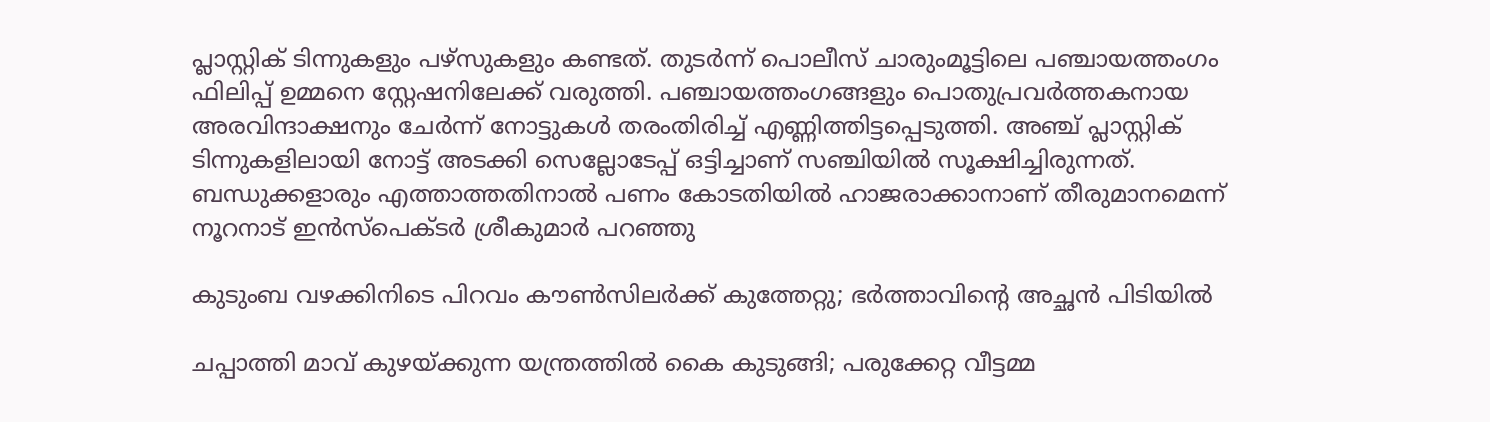പ്ലാസ്റ്റിക് ടിന്നുകളും പഴ്സുകളും കണ്ടത്. തുടർന്ന് പൊലീസ് ചാരുംമൂട്ടിലെ പഞ്ചായത്തംഗം ഫിലിപ്പ് ഉമ്മനെ സ്റ്റേഷനിലേക്ക് വരുത്തി. പഞ്ചായത്തംഗങ്ങളും പൊതുപ്രവർത്തകനായ അരവിന്ദാക്ഷനും ചേർന്ന് നോട്ടുകൾ തരംതിരിച്ച് എണ്ണിത്തിട്ടപ്പെടുത്തി. അഞ്ച് പ്ലാസ്റ്റിക് ടിന്നുകളിലായി നോട്ട് അടക്കി സെല്ലോടേപ്പ് ഒട്ടിച്ചാണ് സഞ്ചിയിൽ സൂക്ഷിച്ചിരുന്നത്. ബന്ധുക്കളാരും എത്താത്തതിനാൽ പണം കോടതിയിൽ ഹാജരാക്കാനാണ് തീരുമാനമെന്ന് നൂറനാട് ഇൻസ്പെക്ടർ ശ്രീകുമാർ പറഞ്ഞു

കുടുംബ വഴക്കിനിടെ പിറവം കൗൺസിലർക്ക് കുത്തേറ്റു; ഭർത്താവിന്‍റെ അച്ഛൻ പിടിയിൽ

ചപ്പാത്തി മാവ് കുഴയ്ക്കുന്ന യന്ത്രത്തിൽ കൈ കുടുങ്ങി; പരുക്കേറ്റ വീട്ടമ്മ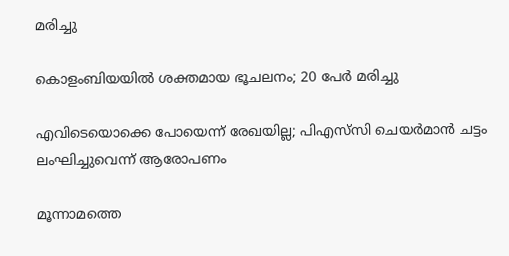മരിച്ചു

കൊളംബിയയിൽ ശക്തമായ ഭൂചലനം; 20 പേർ മരിച്ചു

എവിടെയൊക്കെ പോയെന്ന് രേഖയില്ല; പിഎസ്‌സി ചെയർമാൻ ചട്ടം ലംഘിച്ചുവെന്ന് ആരോപണം

മൂന്നാമത്തെ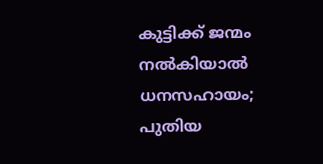കുട്ടിക്ക് ജന്മം നൽകിയാൽ ധനസഹായം; പുതിയ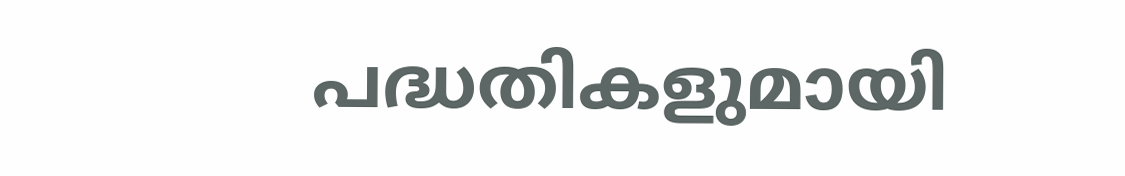പദ്ധതികളുമായി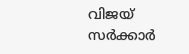വിജയ് സർക്കാർ